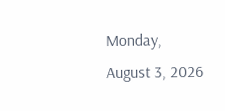Monday, August 3, 2026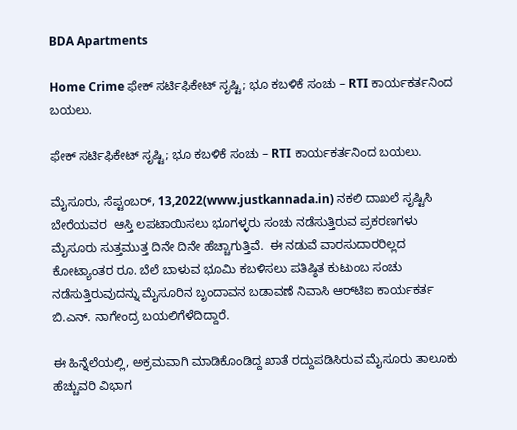BDA Apartments

Home Crime ಫೇಕ್ ಸರ್ಟಿಫಿಕೇಟ್ ಸೃಷ್ಟಿ; ಭೂ ಕಬಳಿಕೆ ಸಂಚು – RTI ಕಾರ್ಯಕರ್ತನಿಂದ ಬಯಲು.

ಫೇಕ್ ಸರ್ಟಿಫಿಕೇಟ್ ಸೃಷ್ಟಿ; ಭೂ ಕಬಳಿಕೆ ಸಂಚು – RTI ಕಾರ್ಯಕರ್ತನಿಂದ ಬಯಲು.

ಮೈಸೂರು, ಸೆಪ್ಟಂಬರ್, 13,2022(www.justkannada.in) ನಕಲಿ ದಾಖಲೆ ಸೃಷ್ಟಿಸಿ ಬೇರೆಯವರ  ಆಸ್ತಿ ಲಪಟಾಯಿಸಲು ಭೂಗಳ್ಳರು ಸಂಚು ನಡೆಸುತ್ತಿರುವ ಪ್ರಕರಣಗಳು ಮೈಸೂರು ಸುತ್ತಮುತ್ತ ದಿನೇ ದಿನೇ ಹೆಚ್ಚಾಗುತ್ತಿವೆ.  ಈ ನಡುವೆ ವಾರಸುದಾರರಿಲ್ಲದ ಕೋಟ್ಯಾಂತರ ರೂ. ಬೆಲೆ ಬಾಳುವ ಭೂಮಿ ಕಬಳಿಸಲು ಪತಿಷ್ಠಿತ ಕುಟುಂಬ ಸಂಚು ನಡೆಸುತ್ತಿರುವುದನ್ನು ಮೈಸೂರಿನ ಬೃಂದಾವನ ಬಡಾವಣೆ ನಿವಾಸಿ ಆರ್‌ಟಿಐ ಕಾರ್ಯಕರ್ತ ಬಿ.ಎನ್. ನಾಗೇಂದ್ರ ಬಯಲಿಗೆಳೆದಿದ್ದಾರೆ.

ಈ ಹಿನ್ನೆಲೆಯಲ್ಲಿ, ಅಕ್ರಮವಾಗಿ ಮಾಡಿಕೊಂಡಿದ್ದ ಖಾತೆ ರದ್ದುಪಡಿಸಿರುವ ಮೈಸೂರು ತಾಲೂಕು ಹೆಚ್ಚುವರಿ ವಿಭಾಗ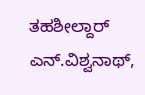ತಹಶೀಲ್ದಾರ್ ಎನ್.ವಿಶ್ವನಾಥ್‌,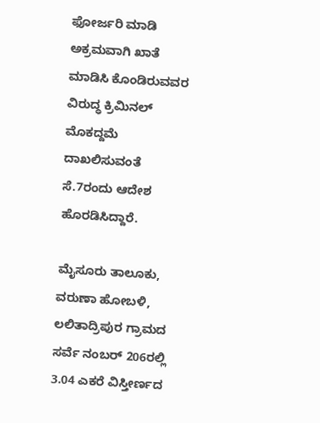ಫೋರ್ಜರಿ ಮಾಡಿ ಅಕ್ರಮವಾಗಿ ಖಾತೆ ಮಾಡಿಸಿ ಕೊಂಡಿರುವವರ ವಿರುದ್ಧ ಕ್ರಿಮಿನಲ್ ಮೊಕದ್ದಮೆ ದಾಖಲಿಸುವಂತೆ ಸೆ.7ರಂದು ಆದೇಶ ಹೊರಡಿಸಿದ್ದಾರೆ.

ಮೈಸೂರು ತಾಲೂಕು, ವರುಣಾ ಹೋಬಳಿ, ಲಲಿತಾದ್ರಿಪುರ ಗ್ರಾಮದ ಸರ್ವೆ ನಂಬರ್ 206ರಲ್ಲಿ 3.04 ಎಕರೆ ವಿಸ್ತೀರ್ಣದ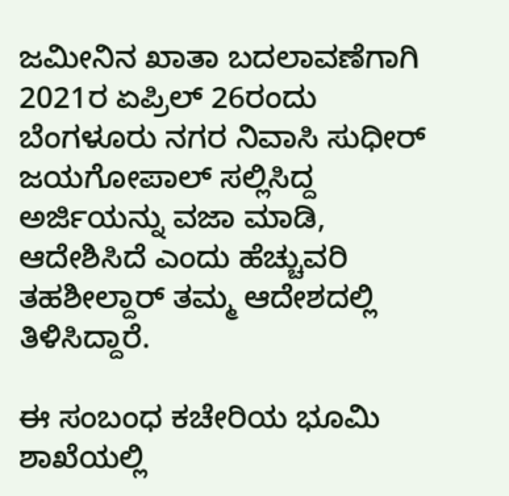ಜಮೀನಿನ ಖಾತಾ ಬದಲಾವಣೆಗಾಗಿ 2021ರ ಏಪ್ರಿಲ್ 26ರಂದು ಬೆಂಗಳೂರು ನಗರ ನಿವಾಸಿ ಸುಧೀರ್‌ ಜಯಗೋಪಾಲ್ ಸಲ್ಲಿಸಿದ್ದ ಅರ್ಜಿಯನ್ನು ವಜಾ ಮಾಡಿ, ಆದೇಶಿಸಿದೆ ಎಂದು ಹೆಚ್ಚುವರಿ ತಹಶೀಲ್ದಾರ್ ತಮ್ಮ ಆದೇಶದಲ್ಲಿ ತಿಳಿಸಿದ್ದಾರೆ.

ಈ ಸಂಬಂಧ ಕಚೇರಿಯ ಭೂಮಿ ಶಾಖೆಯಲ್ಲಿ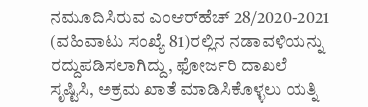ನಮೂದಿಸಿರುವ ಎಂಆರ್‌ಹೆಚ್ 28/2020-2021 (ವಹಿವಾಟು ಸಂಖ್ಯೆ 81)ರಲ್ಲಿನ ನಡಾವಳಿಯನ್ನು ರದ್ದುಪಡಿಸಲಾಗಿದ್ದು, ಫೋರ್ಜರಿ ದಾಖಲೆ ಸೃಷ್ಟಿಸಿ, ಅಕ್ರಮ ಖಾತೆ ಮಾಡಿಸಿಕೊಳ್ಳಲು ಯತ್ನಿ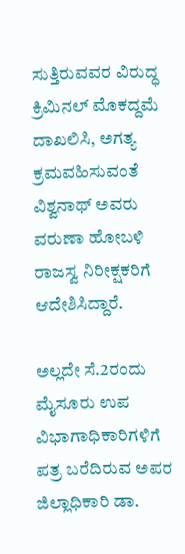ಸುತ್ತಿರುವವರ ವಿರುದ್ಧ ಕ್ರಿಮಿನಲ್ ಮೊಕದ್ದಮೆ ದಾಖಲಿಸಿ, ಅಗತ್ಯ ಕ್ರಮವಹಿಸುವಂತೆ ವಿಶ್ವನಾಥ್ ಅವರು ವರುಣಾ ಹೋಬಳಿ ರಾಜಸ್ವ ನಿರೀಕ್ಷಕರಿಗೆ ಆದೇಶಿಸಿದ್ದಾರೆ.

ಅಲ್ಲದೇ ಸೆ.2ರಂದು ಮೈಸೂರು ಉಪ ವಿಭಾಗಾಧಿಕಾರಿಗಳಿಗೆ ಪತ್ರ ಬರೆದಿರುವ ಅಪರ ಜಿಲ್ಲಾಧಿಕಾರಿ ಡಾ.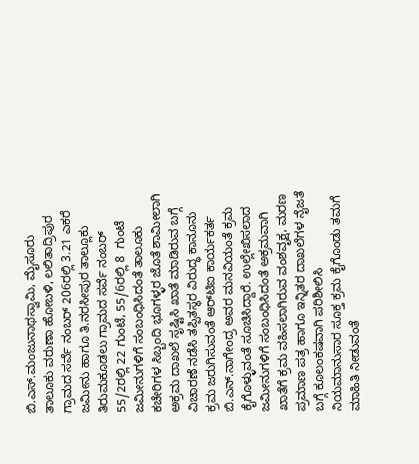ಬಿ.ಎಸ್‌.ಮಂಜುನಾಥಸ್ವಾಮಿ, ಮೈಸೂರು ತಾಲೂಕು ವರುಣಾ ಹೋಬಳಿ, ಲಲಿತಾದ್ರಿಪುರ ಗ್ರಾಮದ ಸರ್ವೆ ನಂಬರ್ 206ರಲ್ಲಿ 3.21 ಎಕರೆ ಜಮೀನು ಹಾಗೂ ತಿ.ನರಸೀಪುರ ತಾಲ್ಲೂಕು ತಿರುಮಕೂಡಲು ಗ್ರಾಮದ ಸರ್ವೆ ನಂಬರ್ 55/2ರಲ್ಲಿ 22 ಗುಂಟೆ, 55/6ರಲ್ಲಿ 8  ಗುಂಟೆ ಜಮೀನುಗಳಿಗೆ ಸಂಬಂಧಿಸಿದಂತೆ ತಾಲೂಕು ಕಚೇರಿಗಳ ಸಿಬ್ಬಂದಿ ಭೂಗಳ್ಳರ ಜೊತೆ ಶಾಮೀಲಾಗಿ ಅಕ್ರಮ ದಾಖಲೆ ಸೃಷ್ಟಿಸಿ ಖಾತೆ ಮಾಡಿರುವ ಬಗ್ಗೆ ವಿಚಾರಣೆ ನಡೆಸಿ ತಪ್ಪಿತಸ್ಥರ ವಿರುದ್ಧ ಕಾನೂನು ಕ್ರಮ ಜರುಗಿಸುವಂತೆ ಆರ್‌ಟಿಐ ಕಾರ್ಯಕರ್ತ ಬಿ.ಎನ್‌.ನಾಗೇಂದ್ರ ಅವರ ಮನವಿಯಂತೆ ಕ್ರಮ ಕೈಗೊಳ್ಳುವಂತೆ ಸೂಚಿಸಿದ್ದಾರೆ. ಉಲ್ಲೇಖಿಸಲಾದ ಜಮೀನುಗಳಿಗೆ ಸಂಬಂಧಿಸಿದಂತೆ ಅಕ್ರಮವಾಗಿ ಖಾತೆಗೆ ಕ್ರಮ ವಹಿಸಲಾಗಿರುವ ವಂಶವೃಕ್ಷ, ಮರಣ ಪ್ರಮಾಣ ಪತ್ರ ಹಾಗೂ ಇನ್ನಿತರ ದಾಖಲೆಗಳ ನೈಜತೆ ಬಗ್ಗೆ ಕೂಲಂಕಷವಾಗಿ ಪರಿಶೀಲಿಸಿ ನಿಯಮಾನುಸಾರ ಸೂಕ್ತ ಕ್ರಮ ಕೈಗೊಂಡು ತಮಗೆ ಮಾಹಿತಿ ನೀಡುವಂತೆ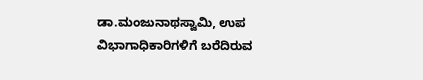ಡಾ.ಮಂಜುನಾಥಸ್ವಾಮಿ, ಉಪ ವಿಭಾಗಾಧಿಕಾರಿಗಳಿಗೆ ಬರೆದಿರುವ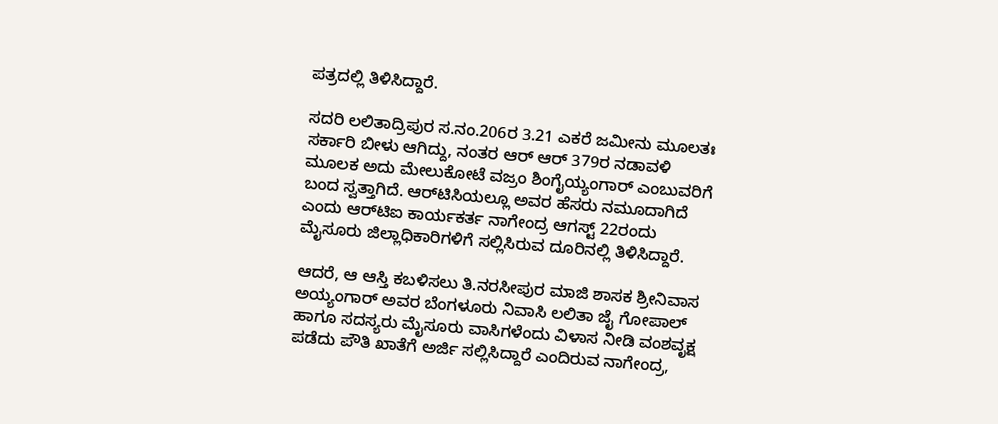ಪತ್ರದಲ್ಲಿ ತಿಳಿಸಿದ್ದಾರೆ.

ಸದರಿ ಲಲಿತಾದ್ರಿಪುರ ಸ.ನಂ.206ರ 3.21 ಎಕರೆ ಜಮೀನು ಮೂಲತಃ ಸರ್ಕಾರಿ ಬೀಳು ಆಗಿದ್ದು, ನಂತರ ಆರ್ ಆರ್ 379ರ ನಡಾವಳಿ ಮೂಲಕ ಅದು ಮೇಲುಕೋಟೆ ವಜ್ರಂ ಶಿಂಗೈಯ್ಯಂಗಾರ್ ಎಂಬುವರಿಗೆ ಬಂದ ಸ್ವತ್ತಾಗಿದೆ. ಆರ್‌ಟಿಸಿಯಲ್ಲೂ ಅವರ ಹೆಸರು ನಮೂದಾಗಿದೆ ಎಂದು ಆರ್‌ಟಿಐ ಕಾರ್ಯಕರ್ತ ನಾಗೇಂದ್ರ ಆಗಸ್ಟ್ 22ರಂದು ಮೈಸೂರು ಜಿಲ್ಲಾಧಿಕಾರಿಗಳಿಗೆ ಸಲ್ಲಿಸಿರುವ ದೂರಿನಲ್ಲಿ ತಿಳಿಸಿದ್ದಾರೆ.

ಆದರೆ, ಆ ಆಸ್ತಿ ಕಬಳಿಸಲು ತಿ.ನರಸೀಪುರ ಮಾಜಿ ಶಾಸಕ ಶ್ರೀನಿವಾಸ ಅಯ್ಯಂಗಾರ್ ಅವರ ಬೆಂಗಳೂರು ನಿವಾಸಿ ಲಲಿತಾ ಜೈ ಗೋಪಾಲ್‌ ಹಾಗೂ ಸದಸ್ಯರು ಮೈಸೂರು ವಾಸಿಗಳೆಂದು ವಿಳಾಸ ನೀಡಿ ವಂಶವೃಕ್ಷ ಪಡೆದು ಪೌತಿ ಖಾತೆಗೆ ಅರ್ಜಿ ಸಲ್ಲಿಸಿದ್ದಾರೆ ಎಂದಿರುವ ನಾಗೇಂದ್ರ,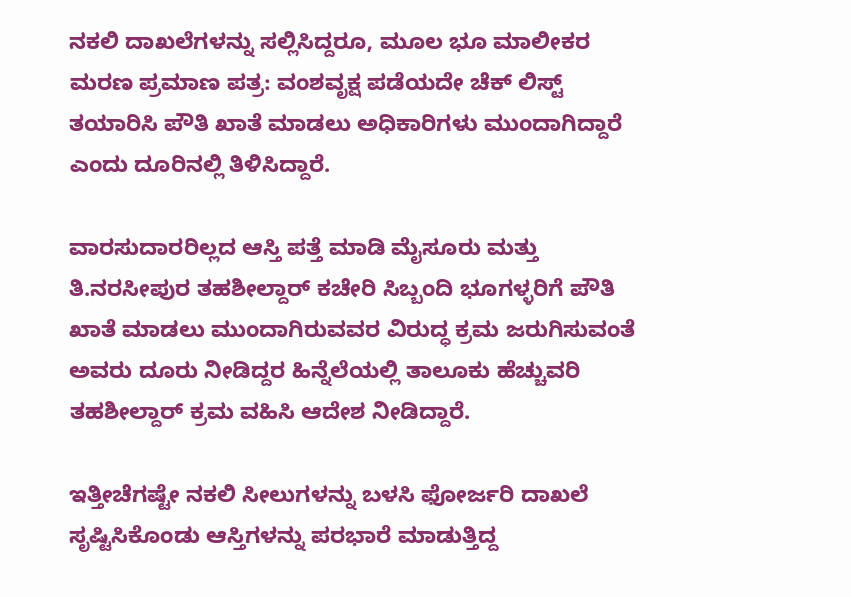ನಕಲಿ ದಾಖಲೆಗಳನ್ನು ಸಲ್ಲಿಸಿದ್ದರೂ, ಮೂಲ ಭೂ ಮಾಲೀಕರ ಮರಣ ಪ್ರಮಾಣ ಪತ್ರ: ವಂಶವೃಕ್ಷ ಪಡೆಯದೇ ಚೆಕ್ ಲಿಸ್ಟ್ ತಯಾರಿಸಿ ಪೌತಿ ಖಾತೆ ಮಾಡಲು ಅಧಿಕಾರಿಗಳು ಮುಂದಾಗಿದ್ದಾರೆ ಎಂದು ದೂರಿನಲ್ಲಿ ತಿಳಿಸಿದ್ದಾರೆ.

ವಾರಸುದಾರರಿಲ್ಲದ ಆಸ್ತಿ ಪತ್ತೆ ಮಾಡಿ ಮೈಸೂರು ಮತ್ತು ತಿ.ನರಸೀಪುರ ತಹಶೀಲ್ದಾರ್ ಕಚೇರಿ ಸಿಬ್ಬಂದಿ ಭೂಗಳ್ಳರಿಗೆ ಪೌತಿ ಖಾತೆ ಮಾಡಲು ಮುಂದಾಗಿರುವವರ ವಿರುದ್ಧ ಕ್ರಮ ಜರುಗಿಸುವಂತೆ ಅವರು ದೂರು ನೀಡಿದ್ದರ ಹಿನ್ನೆಲೆಯಲ್ಲಿ ತಾಲೂಕು ಹೆಚ್ಚುವರಿ ತಹಶೀಲ್ದಾರ್ ಕ್ರಮ ವಹಿಸಿ ಆದೇಶ ನೀಡಿದ್ದಾರೆ.

ಇತ್ತೀಚೆಗಷ್ಟೇ ನಕಲಿ ಸೀಲುಗಳನ್ನು ಬಳಸಿ ಫೋರ್ಜರಿ ದಾಖಲೆ ಸೃಷ್ಟಿಸಿಕೊಂಡು ಆಸ್ತಿಗಳನ್ನು ಪರಭಾರೆ ಮಾಡುತ್ತಿದ್ದ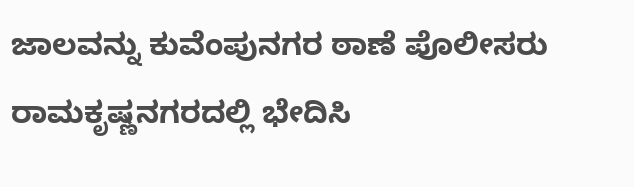ಜಾಲವನ್ನು ಕುವೆಂಪುನಗರ ಠಾಣೆ ಪೊಲೀಸರು ರಾಮಕೃಷ್ಣನಗರದಲ್ಲಿ ಭೇದಿಸಿ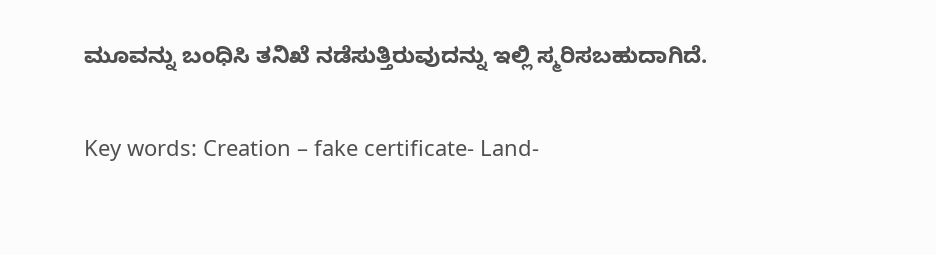ಮೂವನ್ನು ಬಂಧಿಸಿ ತನಿಖೆ ನಡೆಸುತ್ತಿರುವುದನ್ನು ಇಲ್ಲಿ ಸ್ಮರಿಸಬಹುದಾಗಿದೆ.

Key words: Creation – fake certificate- Land-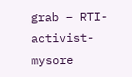grab – RTI- activist-mysore